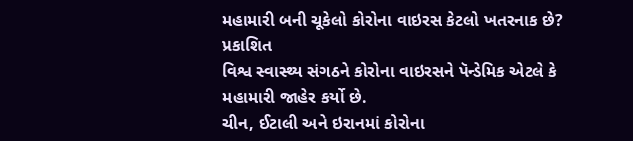મહામારી બની ચૂકેલો કોરોના વાઇરસ કેટલો ખતરનાક છે?
પ્રકાશિત
વિશ્વ સ્વાસ્થ્ય સંગઠને કોરોના વાઇરસને પૅન્ડેમિક એટલે કે મહામારી જાહેર કર્યો છે.
ચીન, ઈટાલી અને ઇરાનમાં કોરોના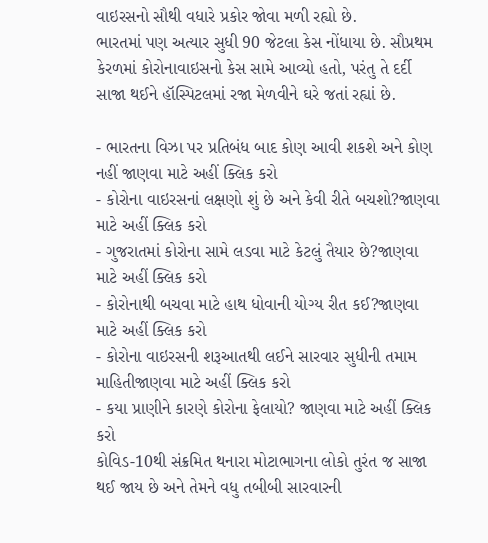વાઇરસનો સૌથી વધારે પ્રકોર જોવા મળી રહ્યો છે.
ભારતમાં પણ અત્યાર સુધી 90 જેટલા કેસ નોંધાયા છે. સૌપ્રથમ કેરળમાં કોરોનાવાઇસનો કેસ સામે આવ્યો હતો, પરંતુ તે દર્દી સાજા થઈને હૉસ્પિટલમાં રજા મેળવીને ઘરે જતાં રહ્યાં છે.

- ભારતના વિઝા પર પ્રતિબંધ બાદ કોણ આવી શકશે અને કોણ નહીં જાણવા માટે અહીં ક્લિક કરો
- કોરોના વાઇરસનાં લક્ષણો શું છે અને કેવી રીતે બચશો?જાણવા માટે અહીં ક્લિક કરો
- ગુજરાતમાં કોરોના સામે લડવા માટે કેટલું તૈયાર છે?જાણવા માટે અહીં ક્લિક કરો
- કોરોનાથી બચવા માટે હાથ ધોવાની યોગ્ય રીત કઈ?જાણવા માટે અહીં ક્લિક કરો
- કોરોના વાઇરસની શરૂઆતથી લઈને સારવાર સુધીની તમામ માહિતીજાણવા માટે અહીં ક્લિક કરો
- કયા પ્રાણીને કારણે કોરોના ફેલાયો? જાણવા માટે અહીં ક્લિક કરો
કોવિડ-10થી સંક્રમિત થનારા મોટાભાગના લોકો તુરંત જ સાજા થઈ જાય છે અને તેમને વધુ તબીબી સારવારની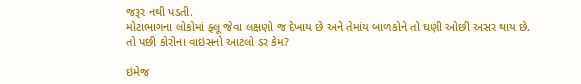જરૂર નથી પડતી.
મોટાભાગના લોકોમાં ફ્લૂ જેવા લક્ષણો જ દેખાય છે અને તેમાંય બાળકોને તો ઘણી ઓછી અસર થાય છે.
તો પછી કોરોના વાઇસનો આટલો ડર કેમ?

ઇમેજ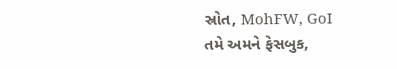સ્રોત, MohFW, GoI
તમે અમને ફેસબુક,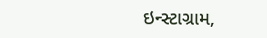ઇન્સ્ટાગ્રામ,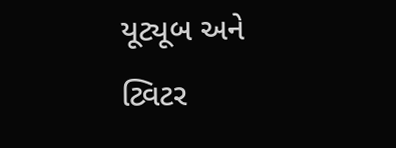યૂટ્યૂબ અને ટ્વિટર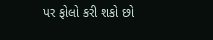પર ફોલો કરી શકો છો